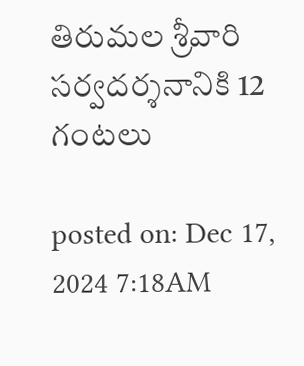తిరుమల శ్రీవారి సర్వదర్శనానికి 12 గంటలు

posted on: Dec 17, 2024 7:18AM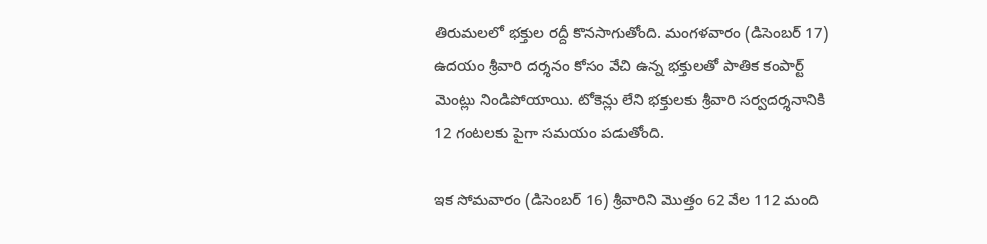తిరుమలలో భక్తుల రద్దీ కొనసాగుతోంది. మంగళవారం (డిసెంబర్ 17) ఉదయం శ్రీవారి దర్శనం కోసం వేచి ఉన్న భక్తులతో పాతిక కంపార్ట్ మెంట్లు నిండిపోయాయి. టోకెన్లు లేని భక్తులకు శ్రీవారి సర్వదర్శనానికి 12 గంటలకు పైగా సమయం పడుతోంది.

ఇక సోమవారం (డిసెంబర్ 16) శ్రీవారిని మొత్తం 62 వేల 112 మంది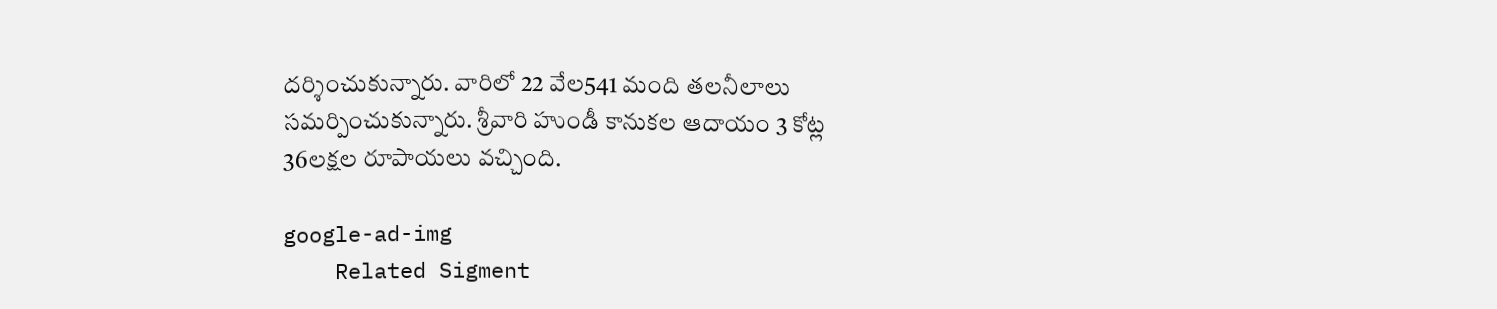దర్శించుకున్నారు. వారిలో 22 వేల541 మంది తలనీలాలు సమర్పించుకున్నారు. శ్రీవారి హుండీ కానుకల ఆదాయం 3 కోట్ల 36లక్షల రూపాయలు వచ్చింది.

google-ad-img
    Related Sigment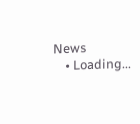News
    • Loading...